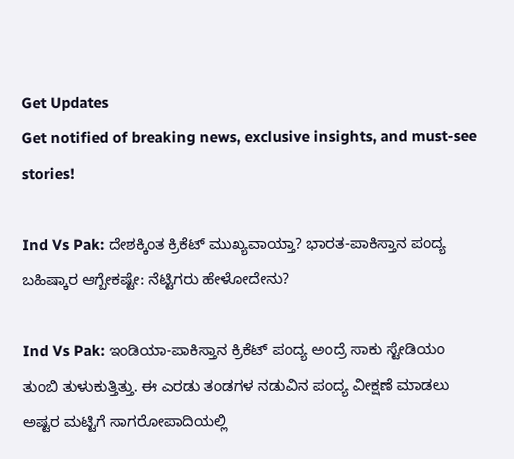Get Updates
Get notified of breaking news, exclusive insights, and must-see stories!

Ind Vs Pak: ದೇಶಕ್ಕಿಂತ ಕ್ರಿಕೆಟ್‌ ಮುಖ್ಯವಾಯ್ತಾ? ಭಾರತ-ಪಾಕಿಸ್ತಾನ ಪಂದ್ಯ ಬಹಿಷ್ಕಾರ ಆಗ್ಬೇಕಷ್ಟೇ: ನೆಟ್ಟಿಗರು ಹೇಳೋದೇನು?

Ind Vs Pak: ಇಂಡಿಯಾ-ಪಾಕಿಸ್ತಾನ ಕ್ರಿಕೆಟ್‌ ಪಂದ್ಯ ಅಂದ್ರೆ ಸಾಕು ಸ್ಟೇಡಿಯಂ ತುಂಬಿ ತುಳುಕುತ್ತಿತ್ತು. ಈ ಎರಡು ತಂಡಗಳ ನಡುವಿನ ಪಂದ್ಯ ವೀಕ್ಷಣೆ ಮಾಡಲು ಅಷ್ಟರ ಮಟ್ಟಿಗೆ ಸಾಗರೋಪಾದಿಯಲ್ಲಿ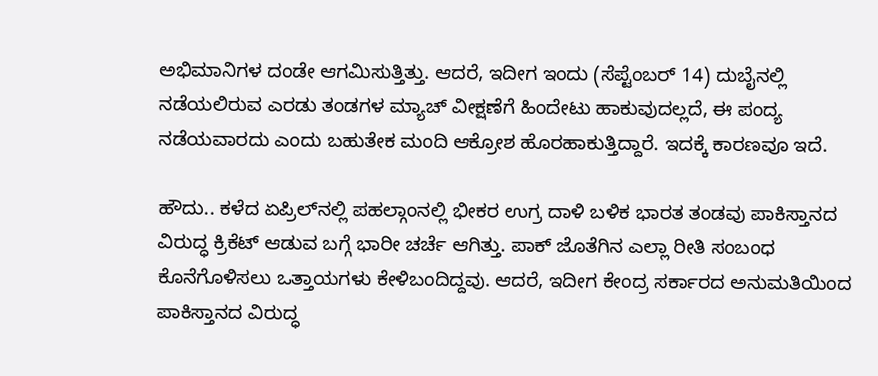ಅಭಿಮಾನಿಗಳ ದಂಡೇ ಆಗಮಿಸುತ್ತಿತ್ತು. ಆದರೆ, ಇದೀಗ ಇಂದು (ಸೆಪ್ಟೆಂಬರ್ 14) ದುಬೈನಲ್ಲಿ ನಡೆಯಲಿರುವ ಎರಡು ತಂಡಗಳ ಮ್ಯಾಚ್‌ ವೀಕ್ಷಣೆಗೆ ಹಿಂದೇಟು ಹಾಕುವುದಲ್ಲದೆ, ಈ ಪಂದ್ಯ ನಡೆಯವಾರದು ಎಂದು ಬಹುತೇಕ ಮಂದಿ ಆಕ್ರೋಶ ಹೊರಹಾಕುತ್ತಿದ್ದಾರೆ. ಇದಕ್ಕೆ ಕಾರಣವೂ ಇದೆ.

ಹೌದು.. ಕಳೆದ ಏಪ್ರಿಲ್‌ನಲ್ಲಿ ಪಹಲ್ಗಾಂನಲ್ಲಿ ಭೀಕರ ಉಗ್ರ ದಾಳಿ ಬಳಿಕ ಭಾರತ ತಂಡವು ಪಾಕಿಸ್ತಾನದ ವಿರುದ್ಧ ಕ್ರಿಕೆಟ್ ಆಡುವ ಬಗ್ಗೆ ಭಾರೀ ಚರ್ಚೆ ಆಗಿತ್ತು. ಪಾಕ್ ಜೊತೆಗಿನ ಎಲ್ಲಾ ರೀತಿ ಸಂಬಂಧ ಕೊನೆಗೊಳಿಸಲು ಒತ್ತಾಯಗಳು ಕೇಳಿಬಂದಿದ್ದವು. ಆದರೆ, ಇದೀಗ ಕೇಂದ್ರ ಸರ್ಕಾರದ ಅನುಮತಿಯಿಂದ ಪಾಕಿಸ್ತಾನದ ವಿರುದ್ಧ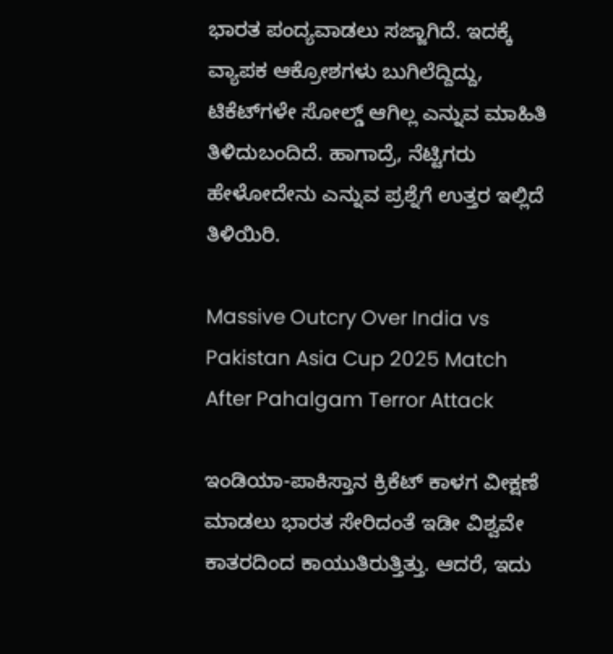ಭಾರತ ಪಂದ್ಯವಾಡಲು ಸಜ್ಜಾಗಿದೆ. ಇದಕ್ಕೆ ವ್ಯಾಪಕ ಆಕ್ರೋಶಗಳು ಬುಗಿಲೆದ್ದಿದ್ದು, ಟಿಕೆಟ್‌ಗಳೇ ಸೋಲ್ಡ್‌ ಆಗಿಲ್ಲ ಎನ್ನುವ ಮಾಹಿತಿ ತಿಳಿದುಬಂದಿದೆ. ಹಾಗಾದ್ರೆ, ನೆಟ್ಟಿಗರು ಹೇಳೋದೇನು ಎನ್ನುವ ಪ್ರಶ್ನೆಗೆ ಉತ್ತರ ಇಲ್ಲಿದೆ ತಿಳಿಯಿರಿ.

Massive Outcry Over India vs Pakistan Asia Cup 2025 Match After Pahalgam Terror Attack

ಇಂಡಿಯಾ-ಪಾಕಿಸ್ತಾನ ಕ್ರಿಕೆಟ್‌ ಕಾಳಗ ವೀಕ್ಷಣೆ ಮಾಡಲು ಭಾರತ ಸೇರಿದಂತೆ ಇಡೀ ವಿಶ್ವವೇ ಕಾತರದಿಂದ ಕಾಯುತಿರುತ್ತಿತ್ತು. ಆದರೆ, ಇದು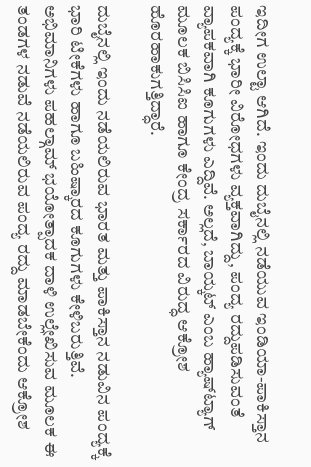ಇದೀಗ ಉಲ್ಟಾ ಆಗಿದೆ. ಇಂದು ದುಬೈನಲ್ಲಿ ನಡೆಯುವ ಇಂಡಿಯಾ-ಪಾಕಿಸ್ತಾನ ಪಂದ್ಯಕ್ಕೆ ಭಾರೀ ವಿರೋಧಗಳು ವ್ಯಕ್ತವಾಗಿದ್ದು, ಪಂದ್ಯ ರದ್ದುಪಡಿಸುವಂತೆ ವ್ಯಾಪಕವಾಗಿ ಕೂಗುಗಳು ಎದ್ದಿವೆ. ಅಲ್ಲದೆ, ಬಾಯ್ಕಟ್‌ ಎಂಬ ಹ್ಯಾಷ್‌ಟ್ಯಾಗ್‌ ಮೂಲಕ ಬಿಸಿಸಿಐ ಹಾಗೂ ಕೇಂದ್ರ ಸರ್ಕಾರದ ವಿರುದ್ಧ ಆಕ್ರೋಶ ಹೊರಹಾಕುಗತ್ತಿದ್ಧಾರೆ.

ದುಬೈನಲ್ಲಿ ಇಂದು ನಡೆಯಲಿರುವ ಭಾರತ ಮತ್ತು ಪಾಕಿಸ್ತಾನ ನಡುವಿನ ಪಂದ್ಯಕ್ಕೆ ಭಾರಿ ಟೀಕೆಗಳು ಹಾಗೂ ಬಹಿಷ್ಕಾರದ ಕೂಗುಗಳು ಕೇಳಿಬರುತ್ತಿವೆ. ಅಭಿಮಾನಿಗಳು ಪಹಲ್ಗಾಮ್ ಭಯೋತ್ಪಾದಕ ದಾಳಿ ಉಲ್ಲೇಖಿಸುವ ಮೂಲಕ ಈ ತಂಡಗಳ ನಡುವೆ ನಡೆಯಲಿರುವ ಪಂದ್ಯ ರದ್ದು ಮಾಡಬೇಕೆಂದು ಆಕ್ರೋಶ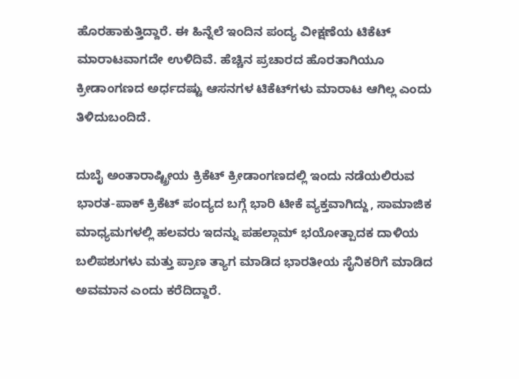ಹೊರಹಾಕುತ್ತಿದ್ದಾರೆ. ಈ ಹಿನ್ನೆಲೆ ಇಂದಿನ ಪಂದ್ಯ ವೀಕ್ಷಣೆಯ ಟಿಕೆಟ್‌ ಮಾರಾಟವಾಗದೇ ಉಳಿದಿವೆ. ಹೆಚ್ಚಿನ ಪ್ರಚಾರದ ಹೊರತಾಗಿಯೂ ಕ್ರೀಡಾಂಗಣದ ಅರ್ಧದಷ್ಟು ಆಸನಗಳ ಟಿಕೆಟ್‌ಗಳು ಮಾರಾಟ ಆಗಿಲ್ಲ ಎಂದು ತಿಳಿದುಬಂದಿದೆ.

ದುಬೈ ಅಂತಾರಾಷ್ಟ್ರೀಯ ಕ್ರಿಕೆಟ್ ಕ್ರೀಡಾಂಗಣದಲ್ಲಿ ಇಂದು ನಡೆಯಲಿರುವ ಭಾರತ-ಪಾಕ್‌ ಕ್ರಿಕೆಟ್ ಪಂದ್ಯದ ಬಗ್ಗೆ ಭಾರಿ ಟೀಕೆ ವ್ಯಕ್ತವಾಗಿದ್ದು, ಸಾಮಾಜಿಕ ಮಾಧ್ಯಮಗಳಲ್ಲಿ ಹಲವರು ಇದನ್ನು ಪಹಲ್ಗಾಮ್ ಭಯೋತ್ಪಾದಕ ದಾಳಿಯ ಬಲಿಪಶುಗಳು ಮತ್ತು ಪ್ರಾಣ ತ್ಯಾಗ ಮಾಡಿದ ಭಾರತೀಯ ಸೈನಿಕರಿಗೆ ಮಾಡಿದ ಅವಮಾನ ಎಂದು ಕರೆದಿದ್ದಾರೆ.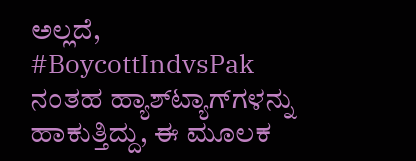ಅಲ್ಲದೆ, #BoycottIndvsPak ನಂತಹ ಹ್ಯಾಶ್‌ಟ್ಯಾಗ್‌ಗಳನ್ನು ಹಾಕುತ್ತಿದ್ದು, ಈ ಮೂಲಕ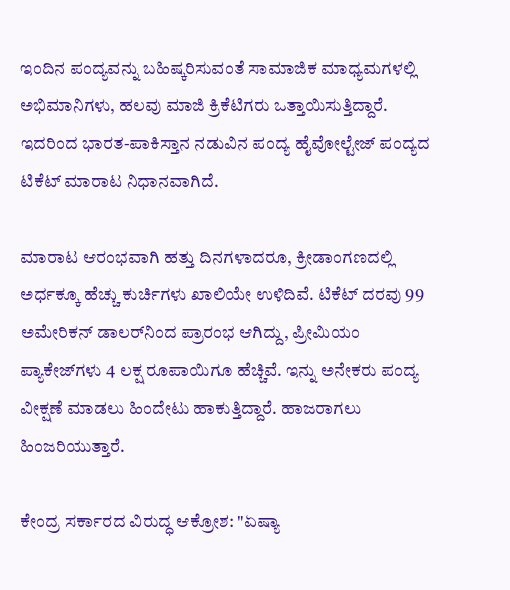ಇಂದಿನ ಪಂದ್ಯವನ್ನು ಬಹಿಷ್ಕರಿಸುವಂತೆ ಸಾಮಾಜಿಕ ಮಾಧ್ಯಮಗಳಲ್ಲಿ ಅಭಿಮಾನಿಗಳು, ಹಲವು ಮಾಜಿ ಕ್ರಿಕೆಟಿಗರು ಒತ್ತಾಯಿಸುತ್ತಿದ್ದಾರೆ. ಇದರಿಂದ ಭಾರತ-ಪಾಕಿಸ್ತಾನ ನಡುವಿನ ಪಂದ್ಯ ಹೈವೋಲ್ಟೇಜ್‌ ಪಂದ್ಯದ ಟಿಕೆಟ್ ಮಾರಾಟ ನಿಧಾನವಾಗಿದೆ.

ಮಾರಾಟ ಆರಂಭವಾಗಿ ಹತ್ತು ದಿನಗಳಾದರೂ, ಕ್ರೀಡಾಂಗಣದಲ್ಲಿ ಅರ್ಧಕ್ಕೂ ಹೆಚ್ಚು ಕುರ್ಚಿಗಳು ಖಾಲಿಯೇ ಉಳಿದಿವೆ. ಟಿಕೆಟ್ ದರವು 99 ಅಮೇರಿಕನ್ ಡಾಲರ್‌ನಿಂದ ಪ್ರಾರಂಭ ಆಗಿದ್ದು, ಪ್ರೀಮಿಯಂ ಪ್ಯಾಕೇಜ್‌ಗಳು 4 ಲಕ್ಷ ರೂಪಾಯಿಗೂ ಹೆಚ್ಚಿವೆ. ಇನ್ನು ಅನೇಕರು ಪಂದ್ಯ ವೀಕ್ಷಣೆ ಮಾಡಲು ಹಿಂದೇಟು ಹಾಕುತ್ತಿದ್ದಾರೆ. ಹಾಜರಾಗಲು ಹಿಂಜರಿಯುತ್ತಾರೆ.

ಕೇಂದ್ರ ಸರ್ಕಾರದ ವಿರುದ್ಧ ಆಕ್ರೋಶ: "ಏಷ್ಯಾ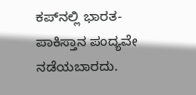ಕಪ್‌ನಲ್ಲಿ ಭಾರತ-ಪಾಕಿಸ್ತಾನ ಪಂದ್ಯವೇ ನಡೆಯಬಾರದು.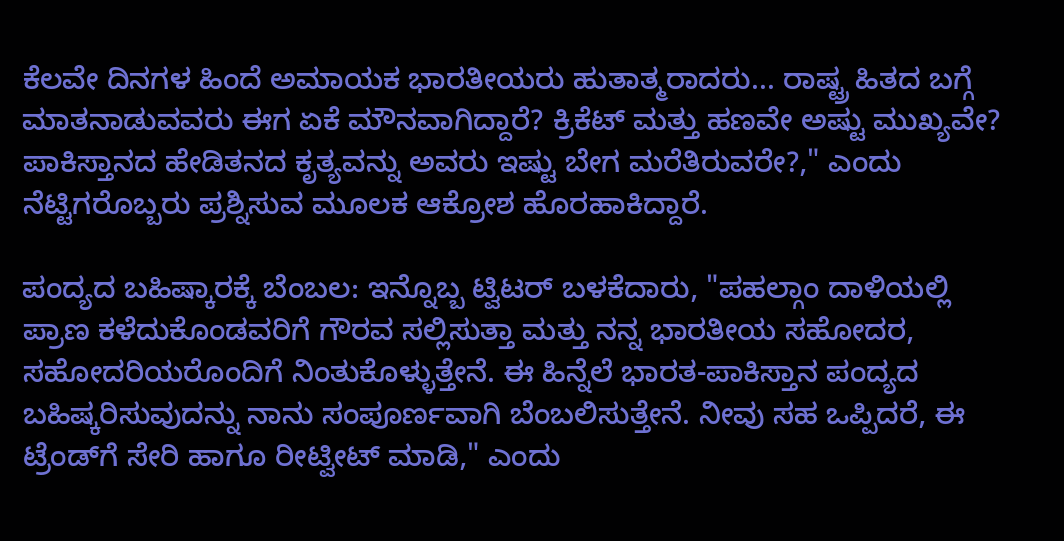ಕೆಲವೇ ದಿನಗಳ ಹಿಂದೆ ಅಮಾಯಕ ಭಾರತೀಯರು ಹುತಾತ್ಮರಾದರು... ರಾಷ್ಟ್ರ ಹಿತದ ಬಗ್ಗೆ ಮಾತನಾಡುವವರು ಈಗ ಏಕೆ ಮೌನವಾಗಿದ್ದಾರೆ? ಕ್ರಿಕೆಟ್ ಮತ್ತು ಹಣವೇ ಅಷ್ಟು ಮುಖ್ಯವೇ? ಪಾಕಿಸ್ತಾನದ ಹೇಡಿತನದ ಕೃತ್ಯವನ್ನು ಅವರು ಇಷ್ಟು ಬೇಗ ಮರೆತಿರುವರೇ?," ಎಂದು ನೆಟ್ಟಿಗರೊಬ್ಬರು ಪ್ರಶ್ನಿಸುವ ಮೂಲಕ ಆಕ್ರೋಶ ಹೊರಹಾಕಿದ್ದಾರೆ.

ಪಂದ್ಯದ ಬಹಿಷ್ಕಾರಕ್ಕೆ ಬೆಂಬಲ: ಇನ್ನೊಬ್ಬ ಟ್ವಿಟರ್ ಬಳಕೆದಾರು, "ಪಹಲ್ಗಾಂ ದಾಳಿಯಲ್ಲಿ ಪ್ರಾಣ ಕಳೆದುಕೊಂಡವರಿಗೆ ಗೌರವ ಸಲ್ಲಿಸುತ್ತಾ ಮತ್ತು ನನ್ನ ಭಾರತೀಯ ಸಹೋದರ, ಸಹೋದರಿಯರೊಂದಿಗೆ ನಿಂತುಕೊಳ್ಳುತ್ತೇನೆ. ಈ ಹಿನ್ನೆಲೆ ಭಾರತ-ಪಾಕಿಸ್ತಾನ ಪಂದ್ಯದ ಬಹಿಷ್ಕರಿಸುವುದನ್ನು ನಾನು ಸಂಪೂರ್ಣವಾಗಿ ಬೆಂಬಲಿಸುತ್ತೇನೆ. ನೀವು ಸಹ ಒಪ್ಪಿದರೆ, ಈ ಟ್ರೆಂಡ್‌ಗೆ ಸೇರಿ ಹಾಗೂ ರೀಟ್ವೀಟ್ ಮಾಡಿ," ಎಂದು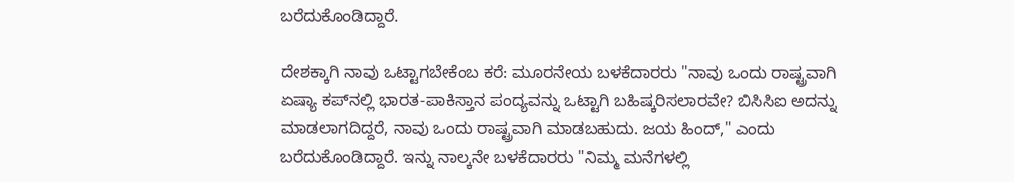ಬರೆದುಕೊಂಡಿದ್ದಾರೆ.

ದೇಶಕ್ಕಾಗಿ ನಾವು ಒಟ್ಟಾಗಬೇಕೆಂಬ ಕರೆ: ಮೂರನೇಯ ಬಳಕೆದಾರರು "ನಾವು ಒಂದು ರಾಷ್ಟ್ರವಾಗಿ ಏಷ್ಯಾ ಕಪ್‌ನಲ್ಲಿ ಭಾರತ-ಪಾಕಿಸ್ತಾನ ಪಂದ್ಯವನ್ನು ಒಟ್ಟಾಗಿ ಬಹಿಷ್ಕರಿಸಲಾರವೇ? ಬಿಸಿಸಿಐ ಅದನ್ನು ಮಾಡಲಾಗದಿದ್ದರೆ, ನಾವು ಒಂದು ರಾಷ್ಟ್ರವಾಗಿ ಮಾಡಬಹುದು. ಜಯ ಹಿಂದ್," ಎಂದು ಬರೆದುಕೊಂಡಿದ್ದಾರೆ. ಇನ್ನು ನಾಲ್ಕನೇ ಬಳಕೆದಾರರು "ನಿಮ್ಮ ಮನೆಗಳಲ್ಲಿ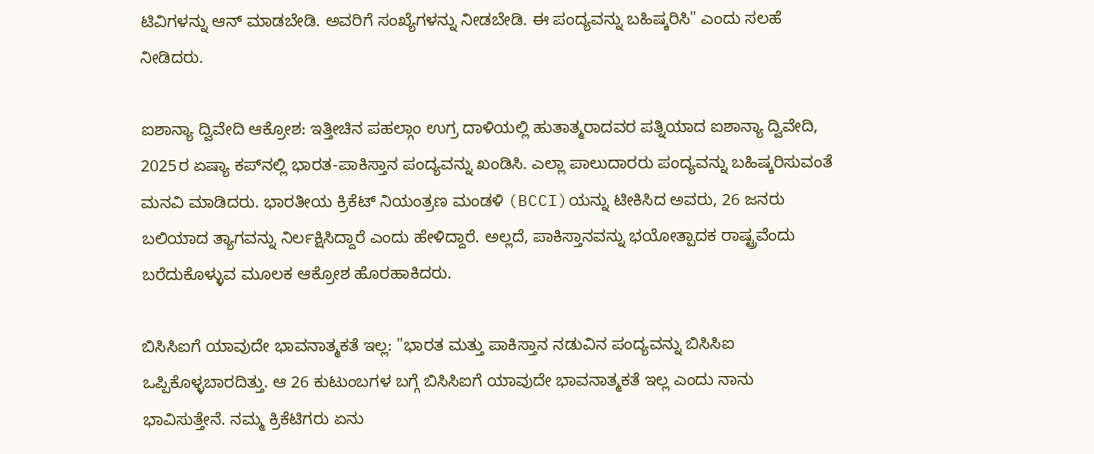ಟಿವಿಗಳನ್ನು ಆನ್ ಮಾಡಬೇಡಿ. ಅವರಿಗೆ ಸಂಖ್ಯೆಗಳನ್ನು ನೀಡಬೇಡಿ. ಈ ಪಂದ್ಯವನ್ನು ಬಹಿಷ್ಕರಿಸಿ" ಎಂದು ಸಲಹೆ ನೀಡಿದರು.

ಐಶಾನ್ಯಾ ದ್ವಿವೇದಿ ಆಕ್ರೋಶ: ಇತ್ತೀಚಿನ ಪಹಲ್ಗಾಂ ಉಗ್ರ ದಾಳಿಯಲ್ಲಿ ಹುತಾತ್ಮರಾದವರ ಪತ್ನಿಯಾದ ಐಶಾನ್ಯಾ ದ್ವಿವೇದಿ, 2025ರ ಏಷ್ಯಾ ಕಪ್‌ನಲ್ಲಿ ಭಾರತ-ಪಾಕಿಸ್ತಾನ ಪಂದ್ಯವನ್ನು ಖಂಡಿಸಿ. ಎಲ್ಲಾ ಪಾಲುದಾರರು ಪಂದ್ಯವನ್ನು ಬಹಿಷ್ಕರಿಸುವಂತೆ ಮನವಿ ಮಾಡಿದರು. ಭಾರತೀಯ ಕ್ರಿಕೆಟ್ ನಿಯಂತ್ರಣ ಮಂಡಳಿ (BCCI)ಯನ್ನು ಟೀಕಿಸಿದ ಅವರು, 26 ಜನರು ಬಲಿಯಾದ ತ್ಯಾಗವನ್ನು ನಿರ್ಲಕ್ಷಿಸಿದ್ದಾರೆ ಎಂದು ಹೇಳಿದ್ದಾರೆ. ಅಲ್ಲದೆ, ಪಾಕಿಸ್ತಾನವನ್ನು ಭಯೋತ್ಪಾದಕ ರಾಷ್ಟ್ರವೆಂದು ಬರೆದುಕೊಳ್ಳುವ ಮೂಲಕ ಆಕ್ರೋಶ ಹೊರಹಾಕಿದರು.

ಬಿಸಿಸಿಐಗೆ ಯಾವುದೇ ಭಾವನಾತ್ಮಕತೆ ಇಲ್ಲ: "ಭಾರತ ಮತ್ತು ಪಾಕಿಸ್ತಾನ ನಡುವಿನ ಪಂದ್ಯವನ್ನು ಬಿಸಿಸಿಐ ಒಪ್ಪಿಕೊಳ್ಳಬಾರದಿತ್ತು. ಆ 26 ಕುಟುಂಬಗಳ ಬಗ್ಗೆ ಬಿಸಿಸಿಐಗೆ ಯಾವುದೇ ಭಾವನಾತ್ಮಕತೆ ಇಲ್ಲ ಎಂದು ನಾನು ಭಾವಿಸುತ್ತೇನೆ. ನಮ್ಮ ಕ್ರಿಕೆಟಿಗರು ಏನು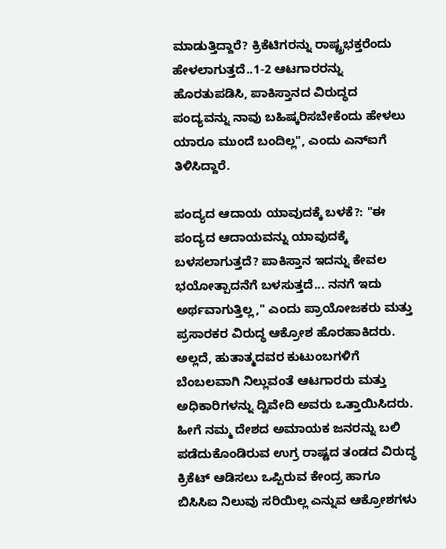ಮಾಡುತ್ತಿದ್ದಾರೆ? ಕ್ರಿಕೆಟಿಗರನ್ನು ರಾಷ್ಟ್ರಭಕ್ತರೆಂದು ಹೇಳಲಾಗುತ್ತದೆ..1-2 ಆಟಗಾರರನ್ನು ಹೊರತುಪಡಿಸಿ, ಪಾಕಿಸ್ತಾನದ ವಿರುದ್ಧದ ಪಂದ್ಯವನ್ನು ನಾವು ಬಹಿಷ್ಕರಿಸಬೇಕೆಂದು ಹೇಳಲು ಯಾರೂ ಮುಂದೆ ಬಂದಿಲ್ಲ", ಎಂದು ಎನ್‌ಐಗೆ ತಿಳಿಸಿದ್ದಾರೆ.

ಪಂದ್ಯದ ಆದಾಯ ಯಾವುದಕ್ಕೆ ಬಳಕೆ?: "ಈ ಪಂದ್ಯದ ಆದಾಯವನ್ನು ಯಾವುದಕ್ಕೆ ಬಳಸಲಾಗುತ್ತದೆ? ಪಾಕಿಸ್ತಾನ ಇದನ್ನು ಕೇವಲ ಭಯೋತ್ಪಾದನೆಗೆ ಬಳಸುತ್ತದೆ... ನನಗೆ ಇದು ಅರ್ಥವಾಗುತ್ತಿಲ್ಲ," ಎಂದು ಪ್ರಾಯೋಜಕರು ಮತ್ತು ಪ್ರಸಾರಕರ ವಿರುದ್ಧ ಆಕ್ರೋಶ ಹೊರಹಾಕಿದರು. ಅಲ್ಲದೆ, ಹುತಾತ್ಮದವರ ಕುಟುಂಬಗಳಿಗೆ ಬೆಂಬಲವಾಗಿ ನಿಲ್ಲುವಂತೆ ಆಟಗಾರರು ಮತ್ತು ಅಧಿಕಾರಿಗಳನ್ನು ದ್ವಿವೇದಿ ಅವರು ಒತ್ತಾಯಿಸಿದರು. ಹೀಗೆ ನಮ್ಮ ದೇಶದ ಅಮಾಯಕ ಜನರನ್ನು ಬಲಿ ಪಡೆದುಕೊಂಡಿರುವ ಉಗ್ರ ರಾಷ್ಟದ ತಂಡದ ವಿರುದ್ಧ ಕ್ರಿಕೆಟ್‌ ಆಡಿಸಲು ಒಪ್ಪಿರುವ ಕೇಂದ್ರ ಹಾಗೂ ಬಿಸಿಸಿಐ ನಿಲುವು ಸರಿಯಿಲ್ಲ ಎನ್ನುವ ಆಕ್ರೋಶಗಳು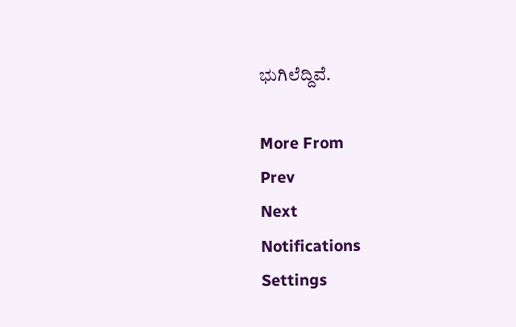ಭುಗಿಲೆದ್ದಿವೆ.

More From
Prev
Next
Notifications
Settings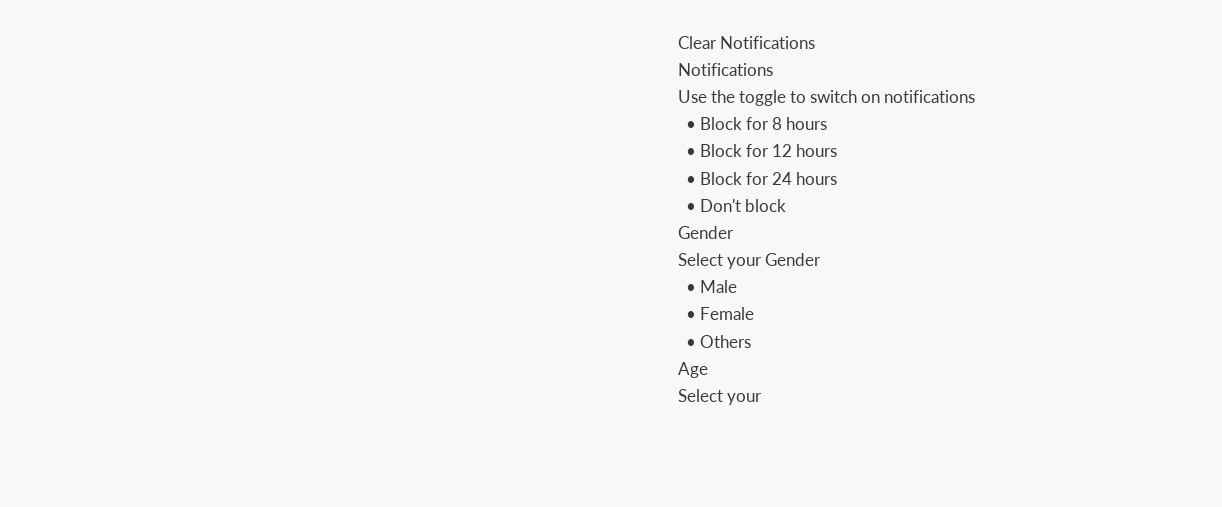Clear Notifications
Notifications
Use the toggle to switch on notifications
  • Block for 8 hours
  • Block for 12 hours
  • Block for 24 hours
  • Don't block
Gender
Select your Gender
  • Male
  • Female
  • Others
Age
Select your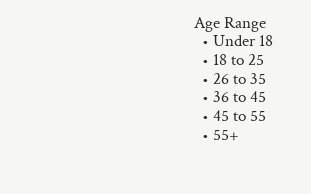Age Range
  • Under 18
  • 18 to 25
  • 26 to 35
  • 36 to 45
  • 45 to 55
  • 55+